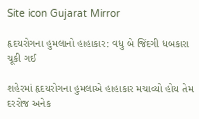Site icon Gujarat Mirror

હૃદયરોગના હુમલાનો હાહાકાર: વધુ બે જિંદગી ધબકારા ચૂકી ગઈ

શહેરમાં હૃદયરોગના હુમલાએ હાહાકાર મચાવ્યો હોય તેમ દરરોજ અનેક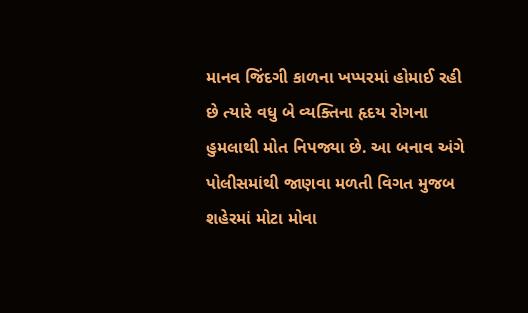માનવ જિંદગી કાળના ખપ્પરમાં હોમાઈ રહી છે ત્યારે વધુ બે વ્યક્તિના હૃદય રોગના હુમલાથી મોત નિપજ્યા છે. આ બનાવ અંગે પોલીસમાંથી જાણવા મળતી વિગત મુજબ શહેરમાં મોટા મોવા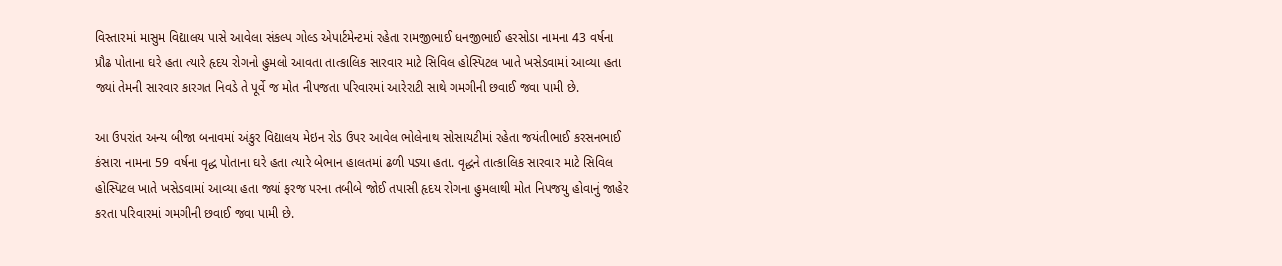વિસ્તારમાં માસુમ વિદ્યાલય પાસે આવેલા સંકલ્પ ગોલ્ડ એપાર્ટમેન્ટમાં રહેતા રામજીભાઈ ધનજીભાઈ હરસોડા નામના 43 વર્ષના પ્રૌઢ પોતાના ઘરે હતા ત્યારે હૃદય રોગનો હુમલો આવતા તાત્કાલિક સારવાર માટે સિવિલ હોસ્પિટલ ખાતે ખસેડવામાં આવ્યા હતા જ્યાં તેમની સારવાર કારગત નિવડે તે પૂર્વે જ મોત નીપજતા પરિવારમાં આરેરાટી સાથે ગમગીની છવાઈ જવા પામી છે.

આ ઉપરાંત અન્ય બીજા બનાવમાં અંકુર વિદ્યાલય મેઇન રોડ ઉપર આવેલ ભોલેનાથ સોસાયટીમાં રહેતા જયંતીભાઈ કરસનભાઈ કંસારા નામના 59 વર્ષના વૃદ્ધ પોતાના ઘરે હતા ત્યારે બેભાન હાલતમાં ઢળી પડ્યા હતા. વૃદ્ધને તાત્કાલિક સારવાર માટે સિવિલ હોસ્પિટલ ખાતે ખસેડવામાં આવ્યા હતા જ્યાં ફરજ પરના તબીબે જોઈ તપાસી હૃદય રોગના હુમલાથી મોત નિપજયુ હોવાનું જાહેર કરતા પરિવારમાં ગમગીની છવાઈ જવા પામી છે.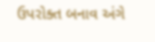ઉપરોક્ત બનાવ અંગે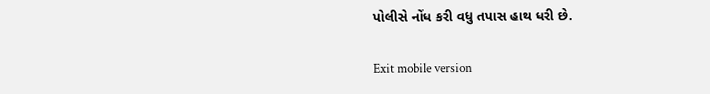પોલીસે નોંધ કરી વધુ તપાસ હાથ ધરી છે.

Exit mobile version